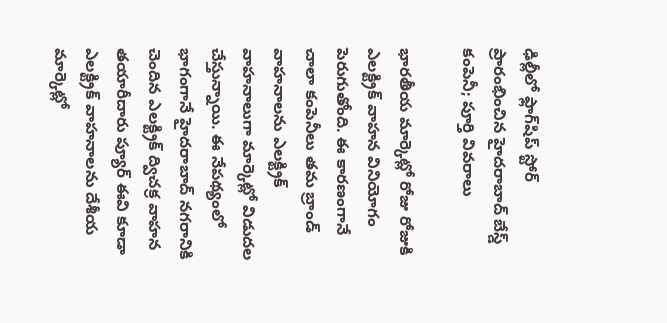ఢిల్లీలో ఫ్లాగ్‌షిప్ స్టోర్ ప్రారంభించిన హైదరాబాద్ బేస్డ్ కంపెనీ; పూర్తి వివరాలు

భారతీయ మార్కెట్లో రోజు రోజుకి ఎలక్ట్రిక్ వాహన వినియోగం పెరుగుతోంది. ఈ కారణంగానే చాలా కంపెనీలు తమ బ్రాండ్ వాహనాలను ఎలక్ట్రిక్ వాహనాలుగా మార్కెట్లో విడుదల చేస్తున్నాయి. ఈ నేపథ్యంలో భాగంగానే హైదరాబాద్ నగరానికి చెందిన ఎలక్ట్రిక్ ద్విచక్ర వాహన తయారీదారు ప్యూర్ ఈవి కూడా ఎలక్ట్రిక్ వాహనాలను దేశీయ మార్కెట్లో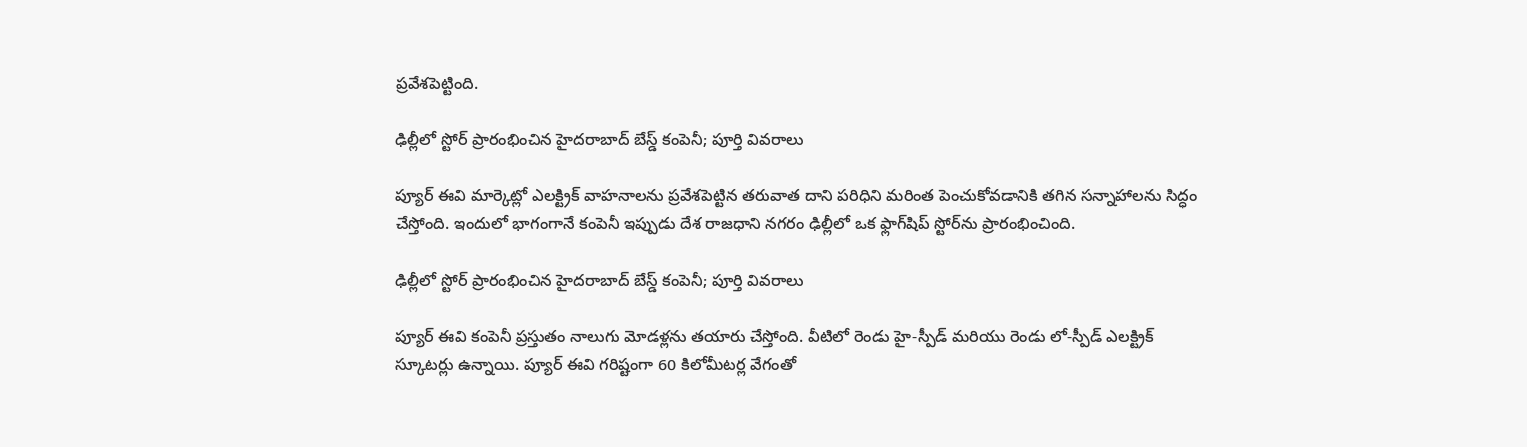ప్రవేశపెట్టింది.

ఢిల్లీలో స్టోర్ ప్రారంభించిన హైదరాబాద్ బేస్డ్ కంపెనీ; పూర్తి వివరాలు

ప్యూర్ ఈవి మార్కెట్లో ఎలక్ట్రిక్ వాహనాలను ప్రవేశపెట్టిన తరువాత దాని పరిధిని మరింత పెంచుకోవడానికి తగిన సన్నాహాలను సిద్ధం చేస్తోంది. ఇందులో భాగంగానే కంపెనీ ఇప్పుడు దేశ రాజధాని నగరం ఢిల్లీలో ఒక ఫ్లాగ్‌షిప్ స్టోర్‌ను ప్రారంభించింది.

ఢిల్లీలో స్టోర్ ప్రారంభించిన హైదరాబాద్ బేస్డ్ కంపెనీ; పూర్తి వివరాలు

ప్యూర్ ఈవి కంపెనీ ప్రస్తుతం నాలుగు మోడళ్లను తయారు చేస్తోంది. వీటిలో రెండు హై-స్పీడ్ మరియు రెండు లో-స్పీడ్ ఎలక్ట్రిక్ స్కూటర్లు ఉన్నాయి. ప్యూర్ ఈవి గరిష్టంగా 60 కిలోమీటర్ల వేగంతో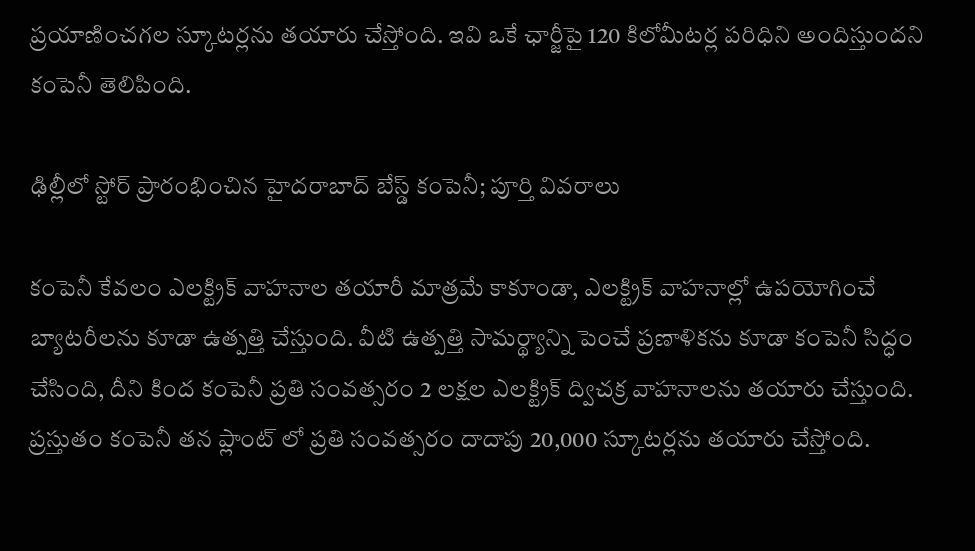ప్రయాణించగల స్కూటర్లను తయారు చేస్తోంది. ఇవి ఒకే ఛార్జీపై 120 కిలోమీటర్ల పరిధిని అందిస్తుందని కంపెనీ తెలిపింది.

ఢిల్లీలో స్టోర్ ప్రారంభించిన హైదరాబాద్ బేస్డ్ కంపెనీ; పూర్తి వివరాలు

కంపెనీ కేవలం ఎలక్ట్రిక్ వాహనాల తయారీ మాత్రమే కాకూండా, ఎలక్ట్రిక్ వాహనాల్లో ఉపయోగించే బ్యాటరీలను కూడా ఉత్పత్తి చేస్తుంది. వీటి ఉత్పత్తి సామర్థ్యాన్ని పెంచే ప్రణాళికను కూడా కంపెనీ సిద్ధం చేసింది, దీని కింద కంపెనీ ప్రతి సంవత్సరం 2 లక్షల ఎలక్ట్రిక్ ద్విచక్ర వాహనాలను తయారు చేస్తుంది. ప్రస్తుతం కంపెనీ తన ప్లాంట్ లో ప్రతి సంవత్సరం దాదాపు 20,000 స్కూటర్లను తయారు చేస్తోంది.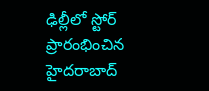ఢిల్లీలో స్టోర్ ప్రారంభించిన హైదరాబాద్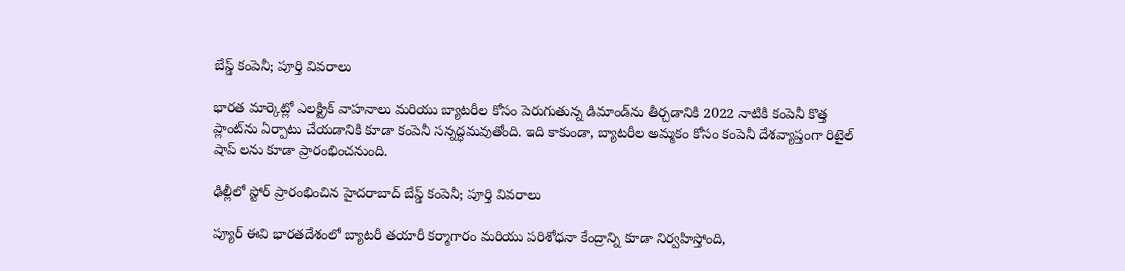బేస్డ్ కంపెనీ; పూర్తి వివరాలు

భారత మార్కెట్లో ఎలక్ట్రిక్ వాహనాలు మరియు బ్యాటరీల కోసం పెరుగుతున్న డిమాండ్‌ను తీర్చడానికి 2022 నాటికి కంపెనీ కొత్త ప్లాంట్‌ను ఏర్పాటు చేయడానికి కూడా కంపెనీ సన్నద్ధమవుతోంది. ఇది కాకుండా, బ్యాటరీల అమ్మకం కోసం కంపెనీ దేశవ్యాప్తంగా రిటైల్ షాప్ లను కూడా ప్రారంభించనుంది.

ఢిల్లీలో స్టోర్ ప్రారంభించిన హైదరాబాద్ బేస్డ్ కంపెనీ; పూర్తి వివరాలు

ప్యూర్ ఈవి భారతదేశంలో బ్యాటరీ తయారీ కర్మాగారం మరియు పరిశోధనా కేంద్రాన్ని కూడా నిర్వహిస్తోంది,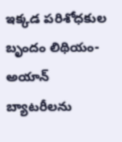ఇక్కడ పరిశోధకుల బృందం లిథియం-అయాన్ బ్యాటరీలను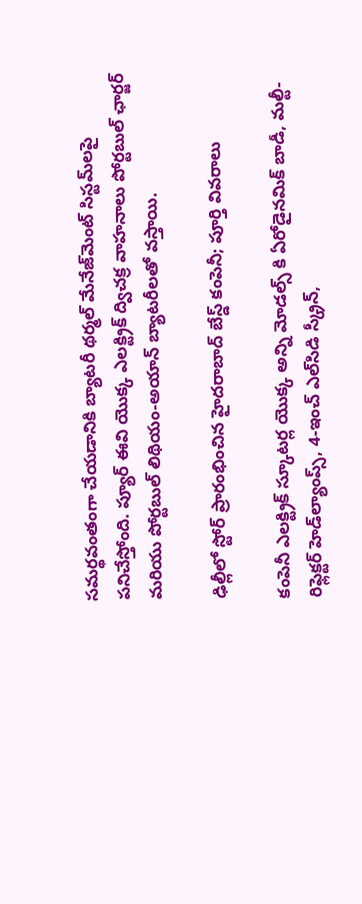సమర్థవంతంగా చేయడానికి బ్యాటరీ థర్మల్ మేనేజ్‌మెంట్ సిస్టమ్‌లపై పనిచేస్తోంది. ప్యూర్ ఈవి యొక్క ఎలక్ట్రిక్ ద్విచక్ర వాహనాలు పోర్టబుల్ ఛార్జర్ మరియు పోర్టబుల్ లిథియం-అయాన్ బ్యాటరీలతో వస్తాయి.

ఢిల్లీలో స్టోర్ ప్రారంభించిన హైదరాబాద్ బేస్డ్ కంపెనీ; పూర్తి వివరాలు

కంపెనీ ఎలక్ట్రిక్ స్కూటర్ల యొక్క అన్ని మోడల్స్ కి ఏరోడైనమిక్ బాడీ, మల్టీ-రిఫ్లెక్టర్ హెడ్‌ల్యాంప్స్, 4-ఇంచ్ ఎల్‌సిడి స్క్రీన్,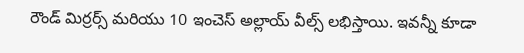రౌండ్ మిర్రర్స్ మరియు 10 ఇంచెస్ అల్లాయ్ వీల్స్ లభిస్తాయి. ఇవన్నీ కూడా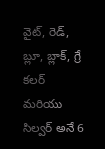వైట్, రెడ్, బ్లూ, బ్లాక్, గ్రే కలర్ మరియు సిల్వర్ అనే 6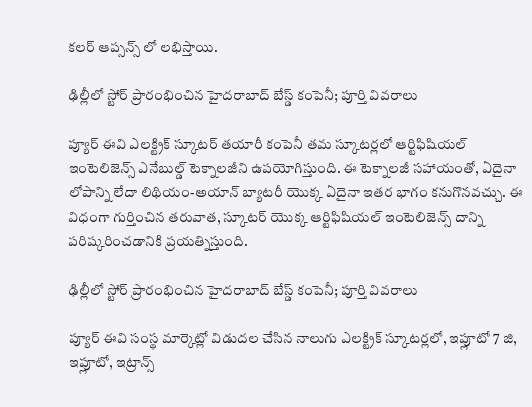కలర్ ఆప్సన్స్ లో లభిస్తాయి.

ఢిల్లీలో స్టోర్ ప్రారంభించిన హైదరాబాద్ బేస్డ్ కంపెనీ; పూర్తి వివరాలు

ప్యూర్ ఈవి ఎలక్ట్రిక్ స్కూటర్ తయారీ కంపెనీ తమ స్కూటర్లలో ఆర్టిఫిషియల్ ఇంటెలిజెన్స్ ఎనేబుల్డ్ టెక్నాలజీని ఉపయోగిస్తుంది. ఈ టెక్నాలజీ సహాయంతో, ఏదైనా లోపాన్ని లేదా లిథియం-అయాన్ బ్యాటరీ యొక్క ఏదైనా ఇతర భాగం కనుగొనవచ్చు. ఈ విధంగా గుర్తించిన తరువాత, స్కూటర్ యొక్క ఆర్టిఫిషియల్ ఇంటెలిజెన్స్ దాన్ని పరిష్కరించడానికి ప్రయత్నిస్తుంది.

ఢిల్లీలో స్టోర్ ప్రారంభించిన హైదరాబాద్ బేస్డ్ కంపెనీ; పూర్తి వివరాలు

ప్యూర్ ఈవి సంస్థ మార్కెట్లో విడుదల చేసిన నాలుగు ఎలక్ట్రిక్ స్కూటర్లలో, ఇప్లూటో 7 జి, ఇప్లూటో, ఇట్రాన్స్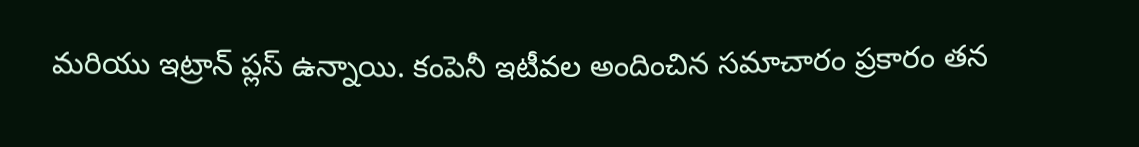మరియు ఇట్రాన్ ప్లస్ ఉన్నాయి. కంపెనీ ఇటీవల అందించిన సమాచారం ప్రకారం తన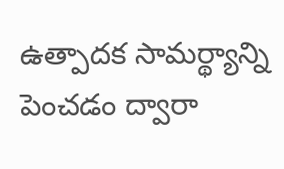ఉత్పాదక సామర్థ్యాన్ని పెంచడం ద్వారా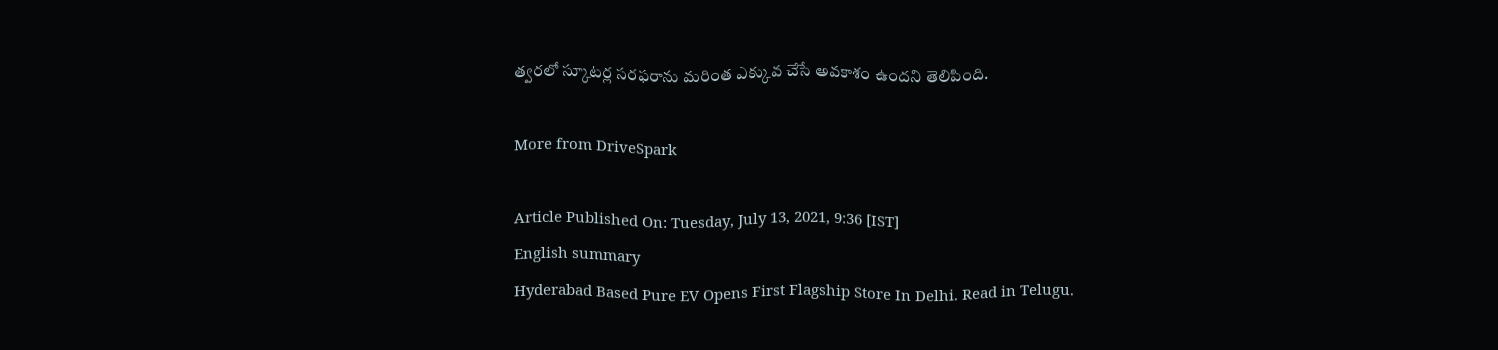త్వరలో స్కూటర్ల సరఫరాను మరింత ఎక్కువ చేసే అవకాశం ఉందని తెలిపింది.

More from DriveSpark

Article Published On: Tuesday, July 13, 2021, 9:36 [IST]
English summary
Hyderabad Based Pure EV Opens First Flagship Store In Delhi. Read in Telugu.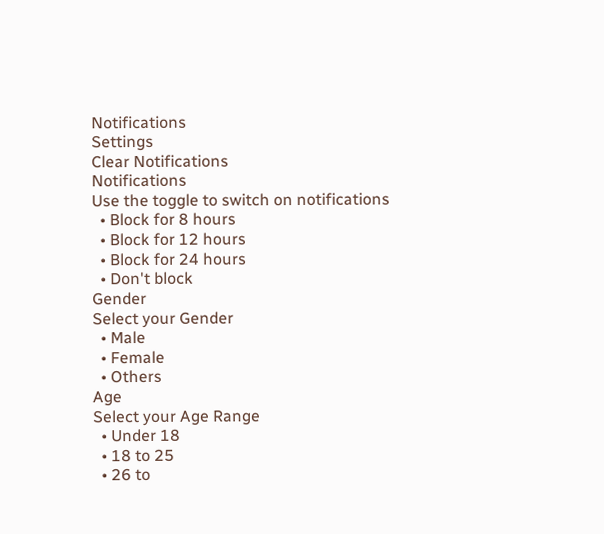Notifications
Settings
Clear Notifications
Notifications
Use the toggle to switch on notifications
  • Block for 8 hours
  • Block for 12 hours
  • Block for 24 hours
  • Don't block
Gender
Select your Gender
  • Male
  • Female
  • Others
Age
Select your Age Range
  • Under 18
  • 18 to 25
  • 26 to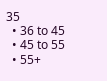35
  • 36 to 45
  • 45 to 55
  • 55+